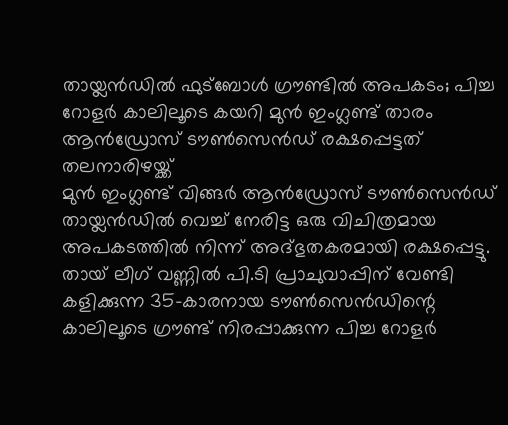തായ്ലൻഡിൽ ഫുട്ബോൾ ഗ്രൗണ്ടിൽ അപകടം; പിച്ച റോളർ കാലിലൂടെ കയറി മുൻ ഇംഗ്ലണ്ട് താരം ആൻഡ്രോസ് ടൗൺസെൻഡ് രക്ഷപ്പെട്ടത് തലനാരിഴയ്ക്ക്
മുൻ ഇംഗ്ലണ്ട് വിങ്ങർ ആൻഡ്രോസ് ടൗൺസെൻഡ് തായ്ലൻഡിൽ വെച്ച് നേരിട്ട ഒരു വിചിത്രമായ അപകടത്തിൽ നിന്ന് അദ്ഭുതകരമായി രക്ഷപ്പെട്ടു. തായ് ലീഗ് വണ്ണിൽ പി.ടി പ്രാചുവാപ്പിന് വേണ്ടി കളിക്കുന്ന 35-കാരനായ ടൗൺസെൻഡിന്റെ കാലിലൂടെ ഗ്രൗണ്ട് നിരപ്പാക്കുന്ന പിച്ച റോളർ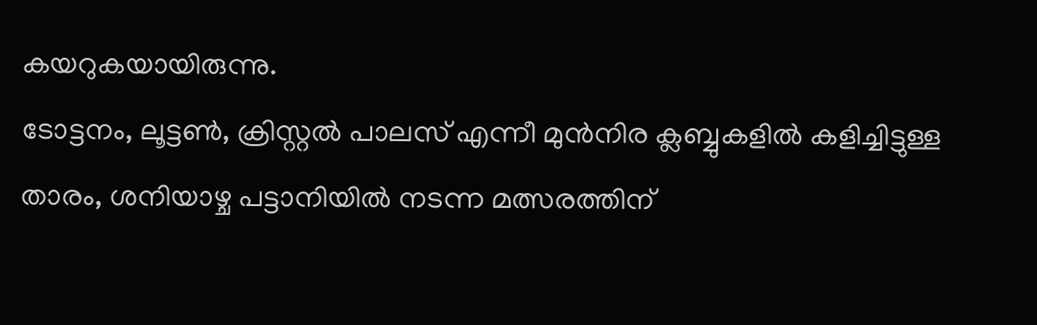കയറുകയായിരുന്നു.
ടോട്ടനം, ലൂട്ടൺ, ക്രിസ്റ്റൽ പാലസ് എന്നീ മുൻനിര ക്ലബ്ബുകളിൽ കളിച്ചിട്ടുള്ള താരം, ശനിയാഴ്ച പട്ടാനിയിൽ നടന്ന മത്സരത്തിന്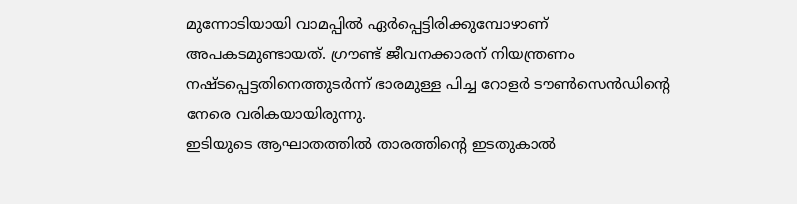മുന്നോടിയായി വാമപ്പിൽ ഏർപ്പെട്ടിരിക്കുമ്പോഴാണ് അപകടമുണ്ടായത്. ഗ്രൗണ്ട് ജീവനക്കാരന് നിയന്ത്രണം നഷ്ടപ്പെട്ടതിനെത്തുടർന്ന് ഭാരമുള്ള പിച്ച റോളർ ടൗൺസെൻഡിന്റെ നേരെ വരികയായിരുന്നു.
ഇടിയുടെ ആഘാതത്തിൽ താരത്തിന്റെ ഇടതുകാൽ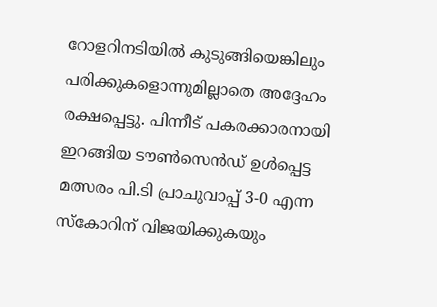റോളറിനടിയിൽ കുടുങ്ങിയെങ്കിലും പരിക്കുകളൊന്നുമില്ലാതെ അദ്ദേഹം രക്ഷപ്പെട്ടു. പിന്നീട് പകരക്കാരനായി ഇറങ്ങിയ ടൗൺസെൻഡ് ഉൾപ്പെട്ട മത്സരം പി.ടി പ്രാചുവാപ്പ് 3-0 എന്ന സ്കോറിന് വിജയിക്കുകയും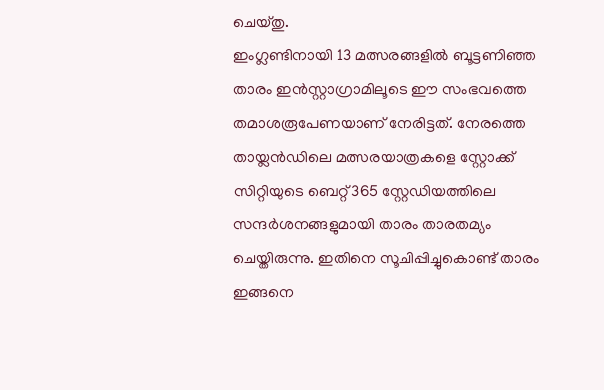ചെയ്തു.
ഇംഗ്ലണ്ടിനായി 13 മത്സരങ്ങളിൽ ബൂട്ടണിഞ്ഞ താരം ഇൻസ്റ്റാഗ്രാമിലൂടെ ഈ സംഭവത്തെ തമാശരൂപേണയാണ് നേരിട്ടത്. നേരത്തെ തായ്ലൻഡിലെ മത്സരയാത്രകളെ സ്റ്റോക്ക് സിറ്റിയുടെ ബെറ്റ്365 സ്റ്റേഡിയത്തിലെ സന്ദർശനങ്ങളുമായി താരം താരതമ്യം ചെയ്തിരുന്നു. ഇതിനെ സൂചിപ്പിച്ചുകൊണ്ട് താരം ഇങ്ങനെ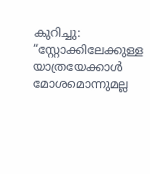കുറിച്ചു: “സ്റ്റോക്കിലേക്കുള്ള യാത്രയേക്കാൾ മോശമൊന്നുമല്ല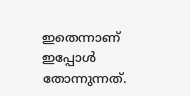ഇതെന്നാണ് ഇപ്പോൾ തോന്നുന്നത്.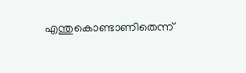എന്തുകൊണ്ടാണിതെന്ന്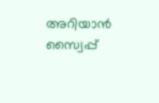അറിയാൻ സ്വൈപ്പ്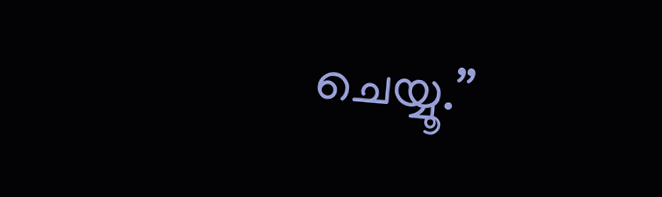ചെയ്യൂ.”